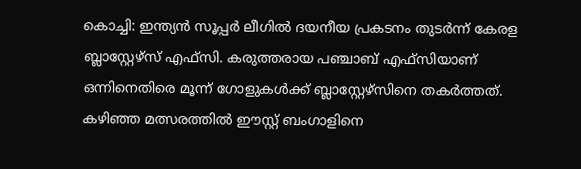കൊച്ചി: ഇന്ത്യൻ സൂപ്പർ ലീഗിൽ ദയനീയ പ്രകടനം തുടർന്ന് കേരള ബ്ലാസ്റ്റേഴ്സ് എഫ്സി. കരുത്തരായ പഞ്ചാബ് എഫ്സിയാണ് ഒന്നിനെതിരെ മൂന്ന് ഗോളുകൾക്ക് ബ്ലാസ്റ്റേഴ്സിനെ തകർത്തത്. കഴിഞ്ഞ മത്സരത്തിൽ ഈസ്റ്റ് ബംഗാളിനെ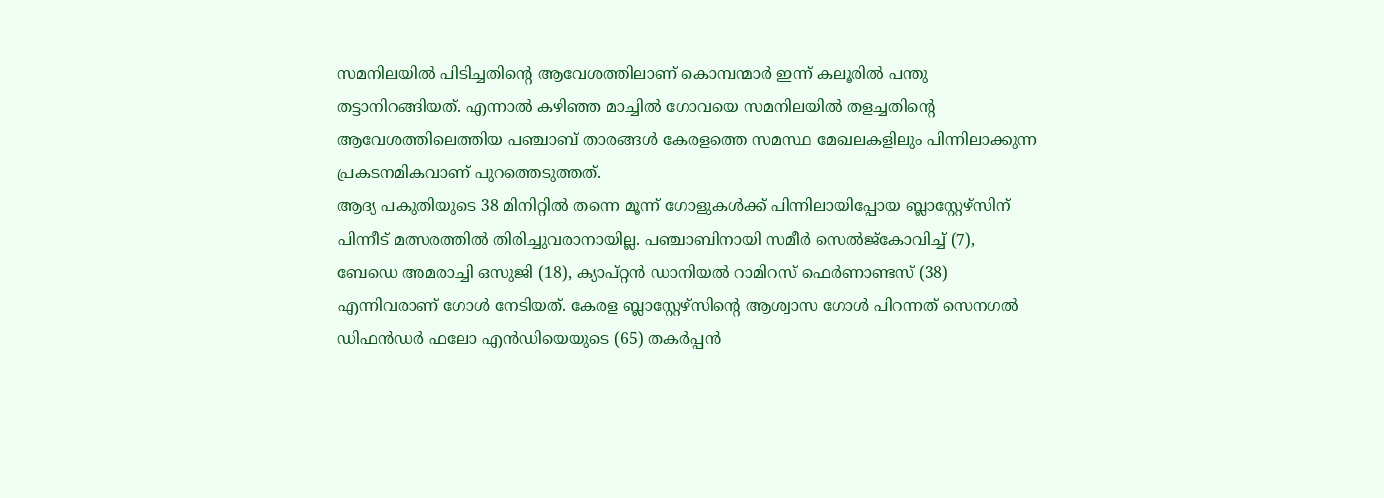സമനിലയിൽ പിടിച്ചതിൻ്റെ ആവേശത്തിലാണ് കൊമ്പന്മാർ ഇന്ന് കലൂരിൽ പന്തു തട്ടാനിറങ്ങിയത്. എന്നാൽ കഴിഞ്ഞ മാച്ചിൽ ഗോവയെ സമനിലയിൽ തളച്ചതിൻ്റെ ആവേശത്തിലെത്തിയ പഞ്ചാബ് താരങ്ങൾ കേരളത്തെ സമസ്ഥ മേഖലകളിലും പിന്നിലാക്കുന്ന പ്രകടനമികവാണ് പുറത്തെടുത്തത്.
ആദ്യ പകുതിയുടെ 38 മിനിറ്റിൽ തന്നെ മൂന്ന് ഗോളുകൾക്ക് പിന്നിലായിപ്പോയ ബ്ലാസ്റ്റേഴ്സിന് പിന്നീട് മത്സരത്തിൽ തിരിച്ചുവരാനായില്ല. പഞ്ചാബിനായി സമീർ സെൽജ്കോവിച്ച് (7), ബേഡെ അമരാച്ചി ഒസുജി (18), ക്യാപ്റ്റൻ ഡാനിയൽ റാമിറസ് ഫെർണാണ്ടസ് (38) എന്നിവരാണ് ഗോൾ നേടിയത്. കേരള ബ്ലാസ്റ്റേഴ്സിൻ്റെ ആശ്വാസ ഗോൾ പിറന്നത് സെനഗൽ ഡിഫൻഡർ ഫലോ എൻഡിയെയുടെ (65) തകർപ്പൻ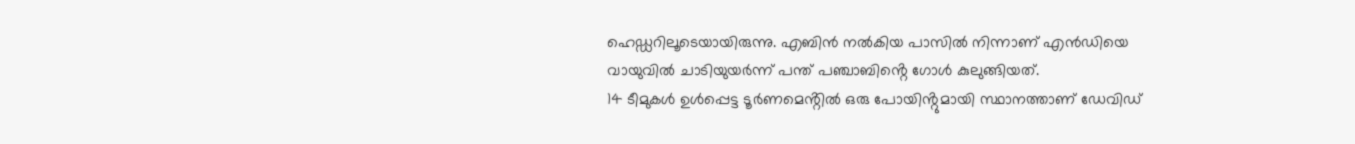ഹെഡ്ഡറിലൂടെയായിരുന്നു. എബിൻ നൽകിയ പാസിൽ നിന്നാണ് എൻഡിയെ വായുവിൽ ചാടിയുയർന്ന് പന്ത് പഞ്ചാബിൻ്റെ ഗോൾ കുലുങ്ങിയത്.
14 ടീമുകൾ ഉൾപ്പെട്ട ടൂർണമെൻ്റിൽ ഒരു പോയിൻ്റുമായി സ്ഥാനത്താണ് ഡേവിഡ്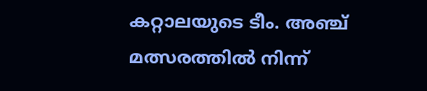കറ്റാലയുടെ ടീം. അഞ്ച് മത്സരത്തിൽ നിന്ന്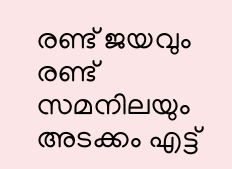രണ്ട് ജയവും രണ്ട് സമനിലയും അടക്കം എട്ട്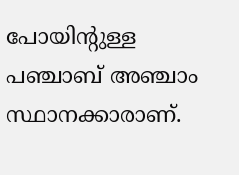പോയിൻ്റുള്ള പഞ്ചാബ് അഞ്ചാം സ്ഥാനക്കാരാണ്.